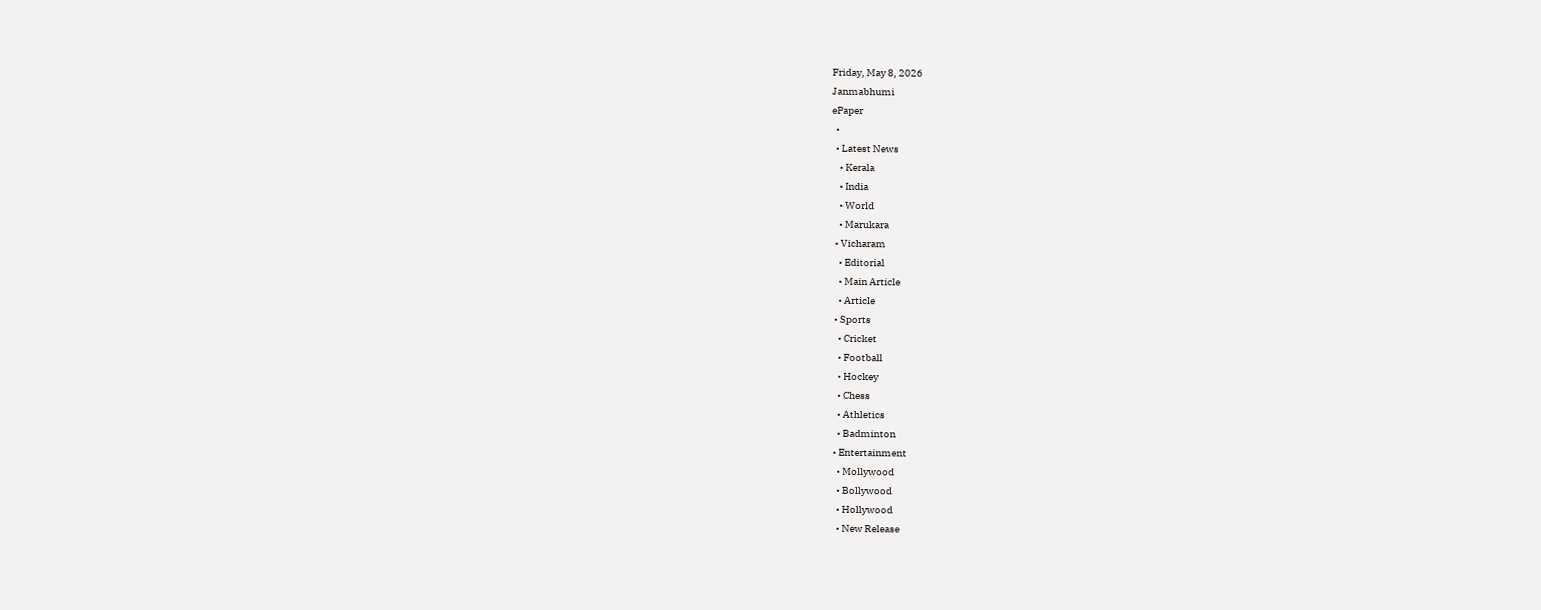Friday, May 8, 2026
Janmabhumi
ePaper
  •
  • Latest News
    • Kerala
    • India
    • World
    • Marukara
  • Vicharam
    • Editorial
    • Main Article
    • Article
  • Sports
    • Cricket
    • Football
    • Hockey
    • Chess
    • Athletics
    • Badminton
  • Entertainment
    • Mollywood
    • Bollywood
    • Hollywood
    • New Release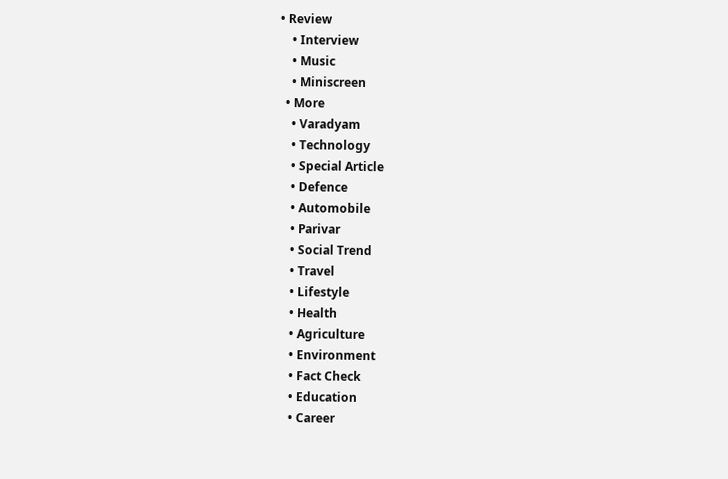• Review
    • Interview
    • Music
    • Miniscreen
  • More
    • Varadyam
    • Technology
    • Special Article
    • Defence
    • Automobile
    • Parivar
    • Social Trend
    • Travel
    • Lifestyle
    • Health
    • Agriculture
    • Environment
    • Fact Check
    • Education
    • Career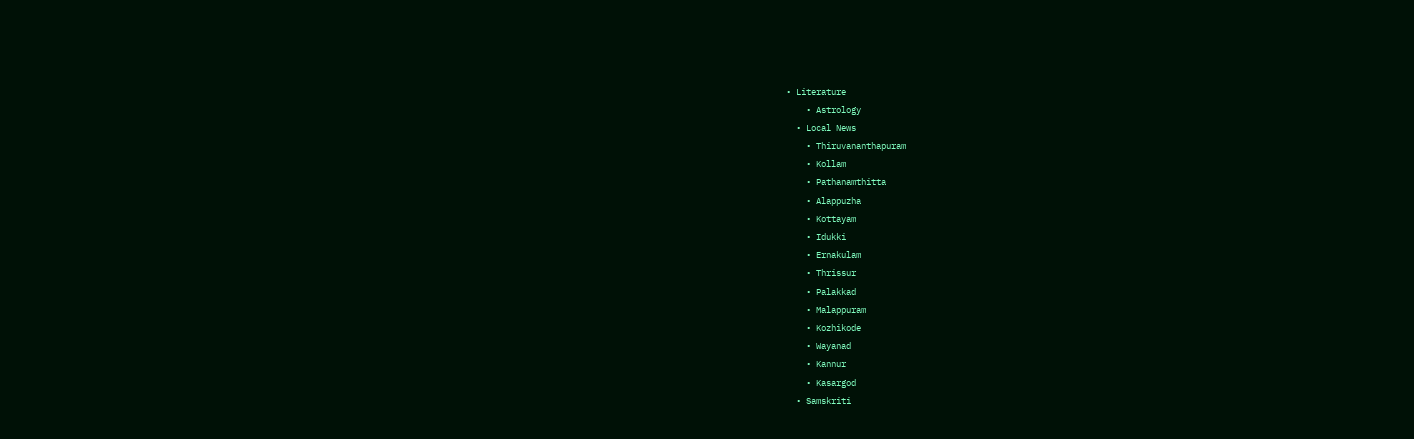• Literature
    • Astrology
  • Local News
    • Thiruvananthapuram
    • Kollam
    • Pathanamthitta
    • Alappuzha
    • Kottayam
    • Idukki
    • Ernakulam
    • Thrissur
    • Palakkad
    • Malappuram
    • Kozhikode
    • Wayanad
    • Kannur
    • Kasargod
  • Samskriti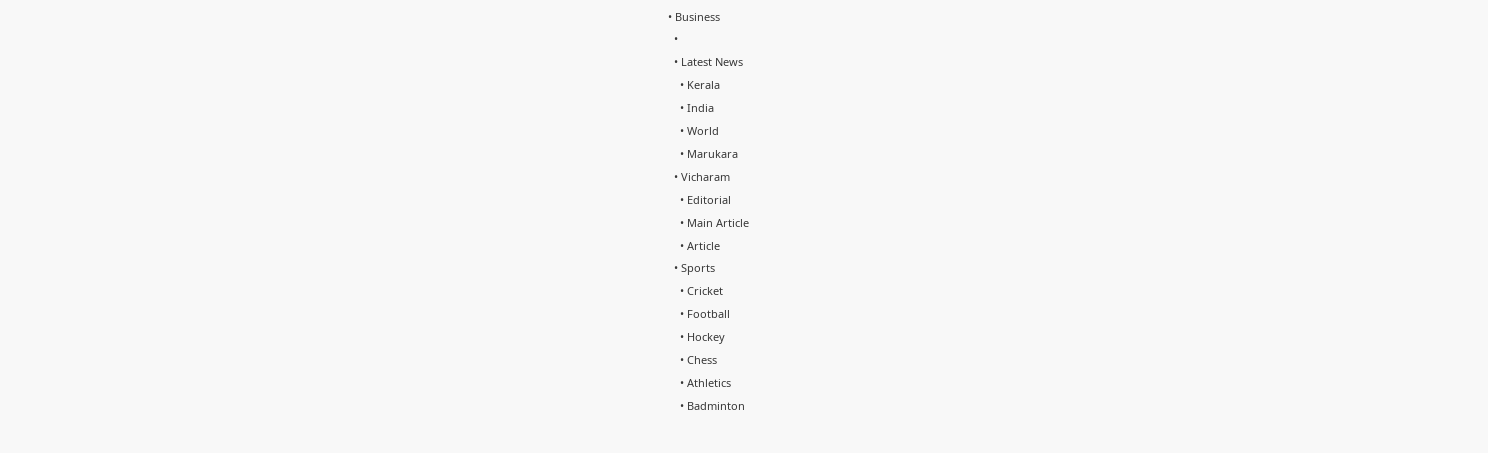• Business
  •
  • Latest News
    • Kerala
    • India
    • World
    • Marukara
  • Vicharam
    • Editorial
    • Main Article
    • Article
  • Sports
    • Cricket
    • Football
    • Hockey
    • Chess
    • Athletics
    • Badminton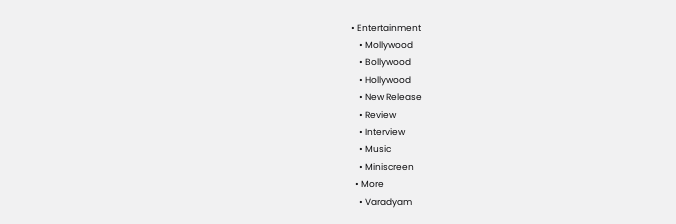• Entertainment
    • Mollywood
    • Bollywood
    • Hollywood
    • New Release
    • Review
    • Interview
    • Music
    • Miniscreen
  • More
    • Varadyam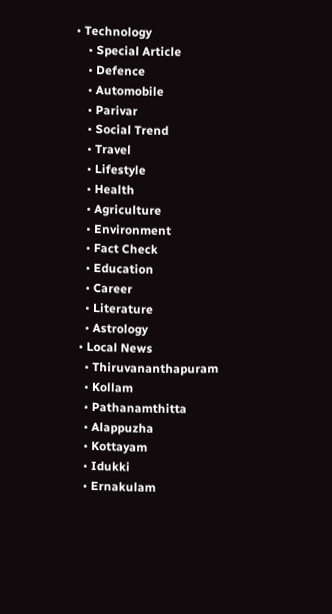• Technology
    • Special Article
    • Defence
    • Automobile
    • Parivar
    • Social Trend
    • Travel
    • Lifestyle
    • Health
    • Agriculture
    • Environment
    • Fact Check
    • Education
    • Career
    • Literature
    • Astrology
  • Local News
    • Thiruvananthapuram
    • Kollam
    • Pathanamthitta
    • Alappuzha
    • Kottayam
    • Idukki
    • Ernakulam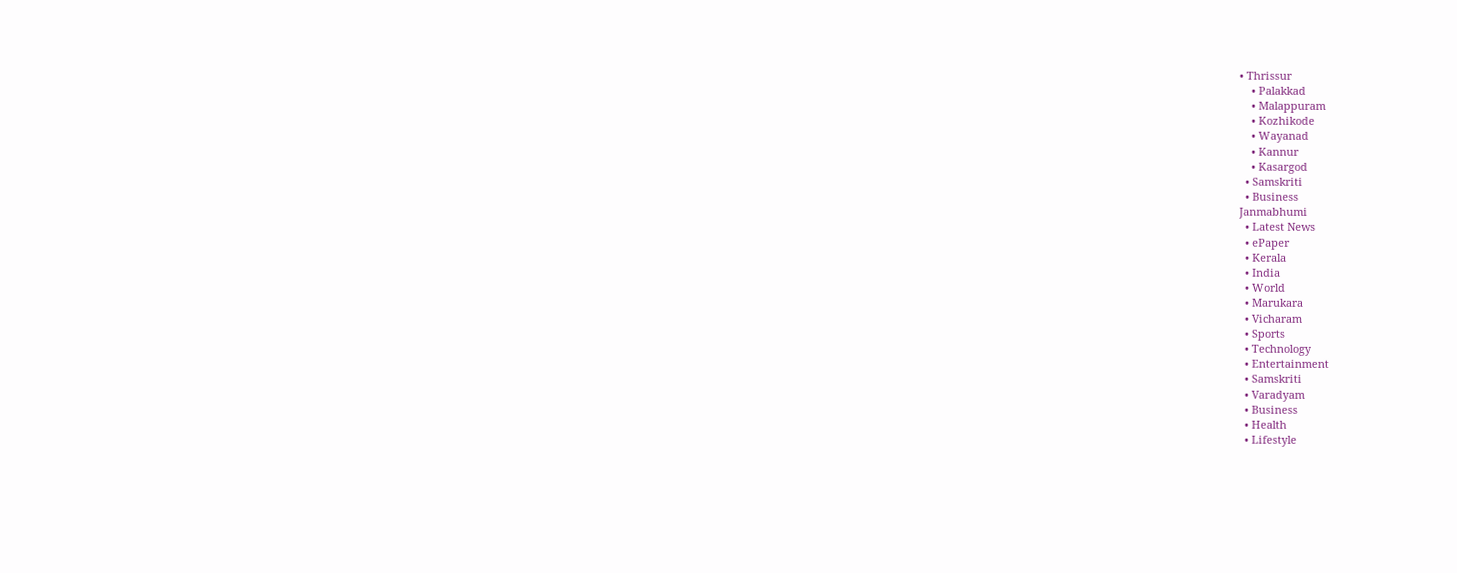• Thrissur
    • Palakkad
    • Malappuram
    • Kozhikode
    • Wayanad
    • Kannur
    • Kasargod
  • Samskriti
  • Business
Janmabhumi
  • Latest News
  • ePaper
  • Kerala
  • India
  • World
  • Marukara
  • Vicharam
  • Sports
  • Technology
  • Entertainment
  • Samskriti
  • Varadyam
  • Business
  • Health
  • Lifestyle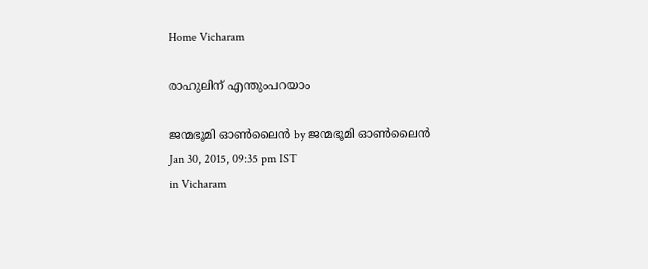Home Vicharam

രാഹുലിന് എന്തുംപറയാം

ജന്മഭൂമി ഓണ്‍ലൈന്‍ by ജന്മഭൂമി ഓണ്‍ലൈന്‍
Jan 30, 2015, 09:35 pm IST
in Vicharam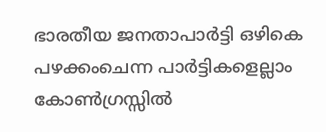ഭാരതീയ ജനതാപാര്‍ട്ടി ഒഴികെ പഴക്കംചെന്ന പാര്‍ട്ടികളെല്ലാം കോണ്‍ഗ്രസ്സില്‍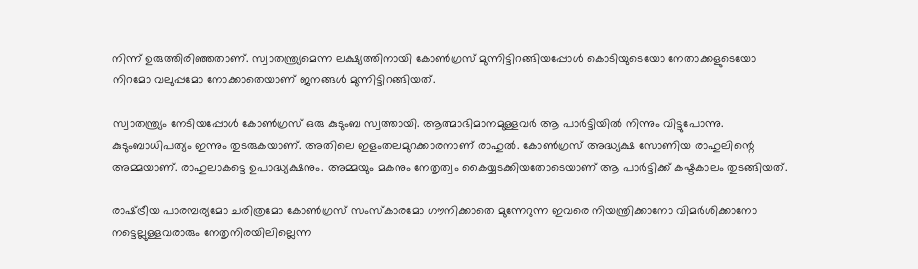നിന്ന് ഉരുത്തിരിഞ്ഞതാണ്. സ്വാതന്ത്ര്യമെന്ന ലക്ഷ്യത്തിനായി കോണ്‍ഗ്രസ് മുന്നിട്ടിറങ്ങിയപ്പോള്‍ കൊടിയുടെയോ നേതാക്കളുടെയോ നിറമോ വലുപ്പമോ നോക്കാതെയാണ് ജനങ്ങള്‍ മുന്നിട്ടിറങ്ങിയത്.

സ്വാതന്ത്ര്യം നേടിയപ്പോള്‍ കോണ്‍ഗ്രസ് ഒരു കുടുംബ സ്വത്തായി. ആത്മാഭിമാനമുള്ളവര്‍ ആ പാര്‍ട്ടിയില്‍ നിന്നും വിട്ടുപോന്നു. കുടുംബാധിപത്യം ഇന്നും തുടരുകയാണ്. അതിലെ ഇളംതലമുറക്കാരനാണ് രാഹുല്‍. കോണ്‍ഗ്രസ് അദ്ധ്യക്ഷ സോണിയ രാഹുലിന്റെ അമ്മയാണ്. രാഹുലാകട്ടെ ഉപാദ്ധ്യക്ഷനും. അമ്മയും മകനും നേതൃത്വം കൈയ്യടക്കിയതോടെയാണ് ആ പാര്‍ട്ടിക്ക് കഷ്ടകാലം തുടങ്ങിയത്.

രാഷ്‌ട്രീയ പാരമ്പര്യമോ ചരിത്രമോ കോണ്‍ഗ്രസ് സംസ്‌കാരമോ ഗൗനിക്കാതെ മുന്നേറുന്ന ഇവരെ നിയന്ത്രിക്കാനോ വിമര്‍ശിക്കാനോ നട്ടെല്ലുള്ളവരാരും നേതൃനിരയിലില്ലെന്ന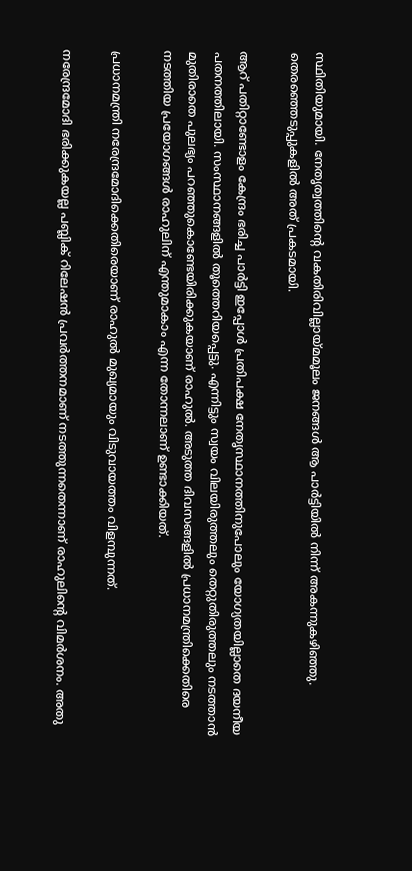സ്ഥിതിയുമായി. നേതൃത്വത്തിന്റെ വകതിരിവില്ലായ്‌മമൂലം ജനങ്ങള്‍ ആ പാര്‍ട്ടിയില്‍ നിന്ന് അകന്നുകഴിഞ്ഞു. തെരഞ്ഞെടുപ്പുകളില്‍ അത് പ്രകടമായി.

ആറ് പതിറ്റാണ്ടോളം കേന്ദ്രം ഭരിച്ച പാര്‍ട്ടി ഇപ്പോള്‍ പ്രതിപക്ഷ നേതൃസ്ഥാനത്തിനുപോലും യോഗ്യതയില്ലാതെ ദയനീയ പതനത്തിലായി. സംസ്ഥാനങ്ങളില്‍ തൂത്തെറിയപ്പെട്ടു. എന്നിട്ടും സ്വയം വിലയിരുത്തലും തെറ്റുതിരുത്തലും നടത്താന്‍ മുതിരാതെ പുലഭ്യം പറഞ്ഞുകൊണ്ടേയിരിക്കുകയാണ് രാഹുല്‍. അടുത്ത ദിവസങ്ങളില്‍ പ്രധാനമന്ത്രിക്കെതിരെ നടത്തിയ പ്രയോഗങ്ങള്‍ രാഹുലിന് എന്തുമാകാം എന്ന തോന്നലാണ് ഉണ്ടാക്കിയത്.

പ്രധാനമന്ത്രി നരേന്ദ്രമോദിക്കെതിരെയാണ് രാഹുല്‍ മുഖ്യമായും വിടുവായത്തം വിളമ്പുന്നത്.

നരേന്ദ്രമോദി ഭരിക്കുകയല്ല പബ്ലിക് റിലേഷന്‍ പ്രവര്‍ത്തനമാണ് നടത്തുന്നതെന്നാണ് രാഹുലിന്റെ വിമര്‍ശനം. അതു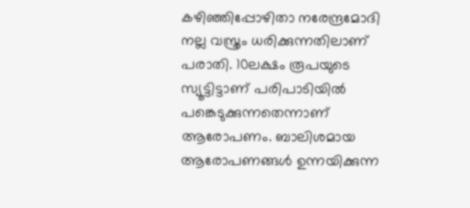കഴിഞ്ഞിപ്പോഴിതാ നരേന്ദ്രമോദി നല്ല വസ്ത്രം ധരിക്കുന്നതിലാണ് പരാതി. 10ലക്ഷം രൂപയുടെ സ്യൂട്ടിട്ടാണ് പരിപാടിയില്‍ പങ്കെടുക്കുന്നതെന്നാണ് ആരോപണം. ബാലിശമായ ആരോപണങ്ങള്‍ ഉന്നയിക്കുന്ന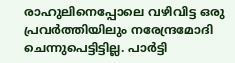രാഹുലിനെപ്പോലെ വഴിവിട്ട ഒരു പ്രവര്‍ത്തിയിലും നരേന്ദ്രമോദി ചെന്നുപെട്ടിട്ടില്ല. പാര്‍ട്ടി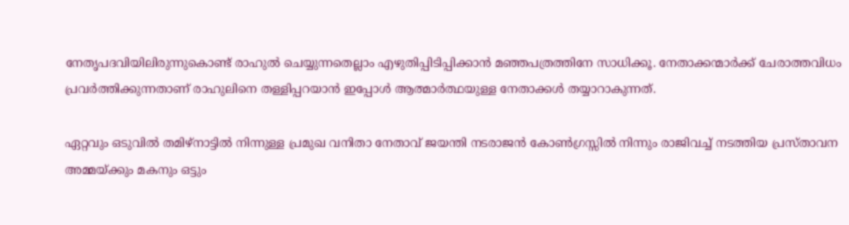നേതൃപദവിയിലിരുന്നുകൊണ്ട് രാഹുല്‍ ചെയ്യുന്നതെല്ലാം എഴുതിപ്പിടിപ്പിക്കാന്‍ മഞ്ഞപത്രത്തിനേ സാധിക്കൂ. നേതാക്കന്മാര്‍ക്ക് ചേരാത്തവിധം പ്രവര്‍ത്തിക്കുന്നതാണ് രാഹുലിനെ തള്ളിപ്പറയാന്‍ ഇപ്പോള്‍ ആത്മാര്‍ത്ഥയുള്ള നേതാക്കള്‍ തയ്യാറാകുന്നത്.

ഏറ്റവും ഒടുവില്‍ തമിഴ്‌നാട്ടില്‍ നിന്നുള്ള പ്രമുഖ വനിതാ നേതാവ് ജയന്തി നടരാജന്‍ കോണ്‍ഗ്രസ്സില്‍ നിന്നും രാജിവച്ച് നടത്തിയ പ്രസ്താവന അമ്മയ്‌ക്കും മകനും ഒട്ടും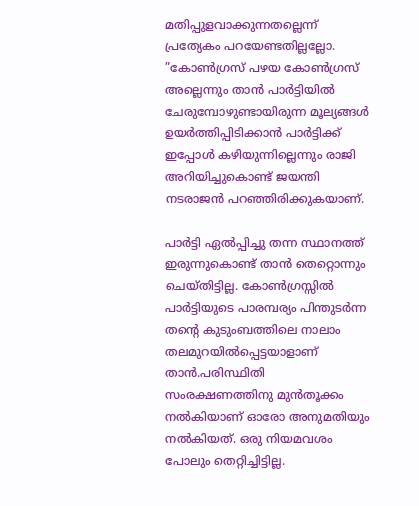മതിപ്പുളവാക്കുന്നതല്ലെന്ന് പ്രത്യേകം പറയേണ്ടതില്ലല്ലോ. ”കോണ്‍ഗ്രസ് പഴയ കോണ്‍ഗ്രസ് അല്ലെന്നും താന്‍ പാര്‍ട്ടിയില്‍ ചേരുമ്പോഴുണ്ടായിരുന്ന മൂല്യങ്ങള്‍ ഉയര്‍ത്തിപ്പിടിക്കാന്‍ പാര്‍ട്ടിക്ക് ഇപ്പോള്‍ കഴിയുന്നില്ലെന്നും രാജി അറിയിച്ചുകൊണ്ട് ജയന്തി നടരാജന്‍ പറഞ്ഞിരിക്കുകയാണ്.

പാര്‍ട്ടി ഏല്‍പ്പിച്ചു തന്ന സ്ഥാനത്ത് ഇരുന്നുകൊണ്ട് താന്‍ തെറ്റൊന്നും ചെയ്തിട്ടില്ല. കോണ്‍ഗ്രസ്സില്‍ പാര്‍ട്ടിയുടെ പാരമ്പര്യം പിന്തുടര്‍ന്ന തന്റെ കുടുംബത്തിലെ നാലാം തലമുറയില്‍പ്പെട്ടയാളാണ് താന്‍.പരിസ്ഥിതി സംരക്ഷണത്തിനു മുന്‍തൂക്കം നല്‍കിയാണ് ഓരോ അനുമതിയും നല്‍കിയത്. ഒരു നിയമവശം പോലും തെറ്റിച്ചിട്ടില്ല.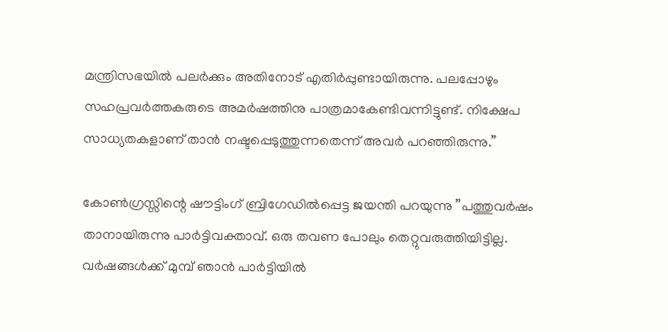മന്ത്രിസഭയില്‍ പലര്‍ക്കും അതിനോട് എതിര്‍പ്പുണ്ടായിരുന്നു. പലപ്പോഴും സഹപ്രവര്‍ത്തകരുടെ അമര്‍ഷത്തിനു പാത്രമാകേണ്ടിവന്നിട്ടുണ്ട്. നിക്ഷേപ സാധ്യതകളാണ് താന്‍ നഷ്ടപ്പെടുത്തുന്നതെന്ന് അവര്‍ പറഞ്ഞിരുന്നു.”

കോണ്‍ഗ്രസ്സിന്റെ ഷൗട്ടിംഗ് ബ്രിഗേഡില്‍പ്പെട്ട ജയന്തി പറയുന്നു ”പത്തുവര്‍ഷം താനായിരുന്നു പാര്‍ട്ടിവക്താവ്. ഒരു തവണ പോലും തെറ്റുവരുത്തിയിട്ടില്ല. വര്‍ഷങ്ങള്‍ക്ക് മുമ്പ് ഞാന്‍ പാര്‍ട്ടിയില്‍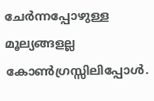ചേര്‍ന്നപ്പോഴുള്ള മൂല്യങ്ങളല്ല കോണ്‍ഗ്രസ്സിലിപ്പോള്‍.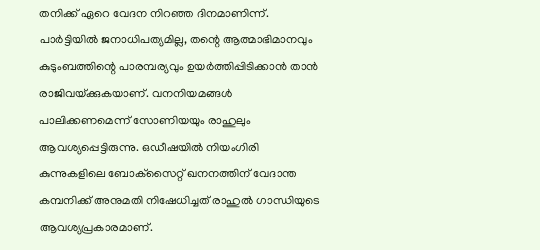തനിക്ക് ഏറെ വേദന നിറഞ്ഞ ദിനമാണിന്ന്. പാര്‍ട്ടിയില്‍ ജനാധിപത്യമില്ല, തന്റെ ആത്മാഭിമാനവും കുടുംബത്തിന്റെ പാരമ്പര്യവും ഉയര്‍ത്തിപ്പിടിക്കാന്‍ താന്‍ രാജിവയ്‌ക്കുകയാണ്. വനനിയമങ്ങള്‍ പാലിക്കണമെന്ന് സോണിയയും രാഹുലും ആവശ്യപ്പെട്ടിരുന്നു. ഒഡീഷയില്‍ നിയംഗിരി കുന്നുകളിലെ ബോക്‌സൈറ്റ് ഖനനത്തിന് വേദാന്ത കമ്പനിക്ക് അനുമതി നിഷേധിച്ചത് രാഹുല്‍ ഗാന്ധിയുടെ ആവശ്യപ്രകാരമാണ്.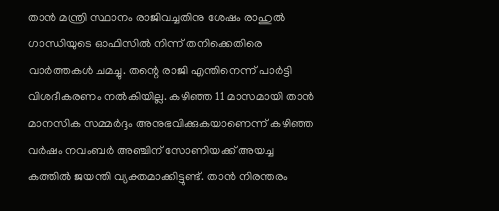താന്‍ മന്ത്രി സ്ഥാനം രാജിവച്ചതിനു ശേഷം രാഹുല്‍ ഗാന്ധിയുടെ ഓഫിസില്‍ നിന്ന് തനിക്കെതിരെ വാര്‍ത്തകള്‍ ചമച്ചു. തന്റെ രാജി എന്തിനെന്ന് പാര്‍ട്ടി വിശദീകരണം നല്‍കിയില്ല. കഴിഞ്ഞ 11 മാസമായി താന്‍ മാനസിക സമ്മര്‍ദ്ദം അനുഭവിക്കുകയാണെന്ന് കഴിഞ്ഞ വര്‍ഷം നവംബര്‍ അഞ്ചിന് സോണിയക്ക് അയച്ച കത്തില്‍ ജയന്തി വ്യക്തമാക്കിട്ടുണ്ട്. താന്‍ നിരന്തരം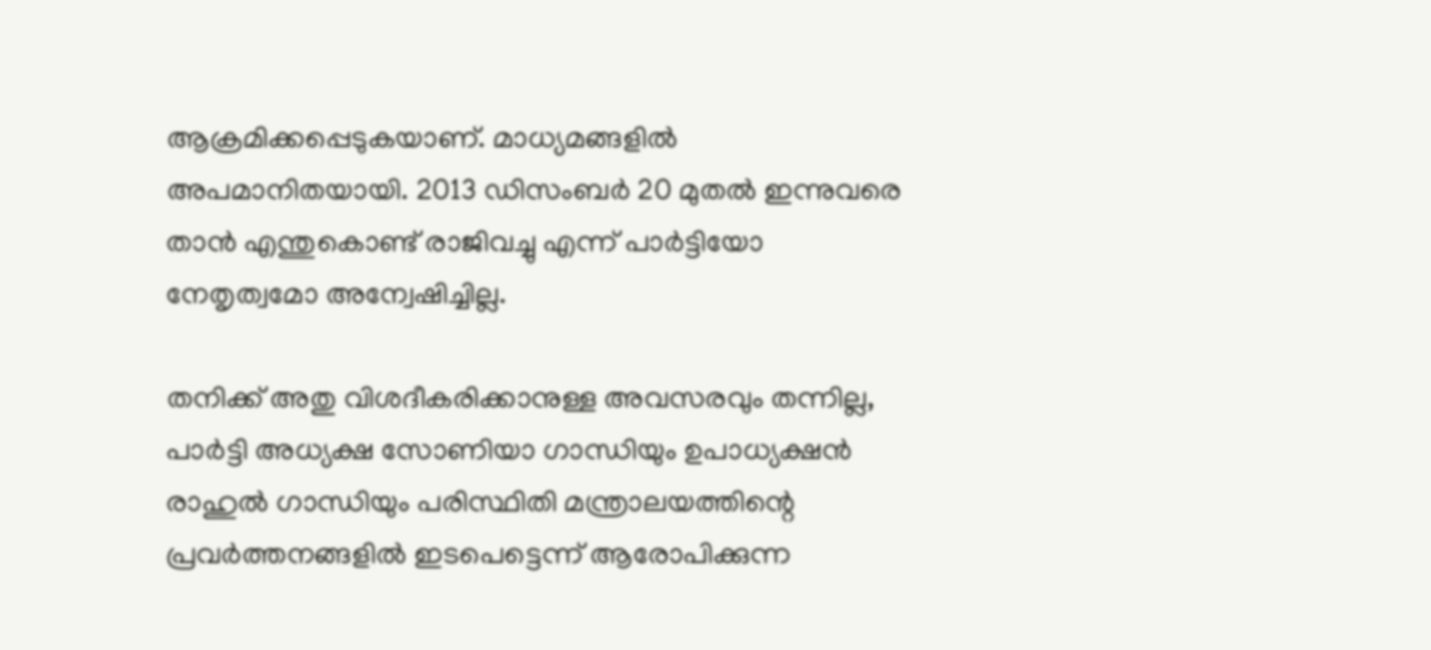ആക്രമിക്കപ്പെടുകയാണ്. മാധ്യമങ്ങളില്‍ അപമാനിതയായി. 2013 ഡിസംബര്‍ 20 മുതല്‍ ഇന്നുവരെ താന്‍ എന്തുകൊണ്ട് രാജിവച്ചു എന്ന് പാര്‍ട്ടിയോ നേതൃത്വമോ അന്വേഷിച്ചില്ല.

തനിക്ക് അതു വിശദീകരിക്കാനുള്ള അവസരവും തന്നില്ല, പാര്‍ട്ടി അധ്യക്ഷ സോണിയാ ഗാന്ധിയും ഉപാധ്യക്ഷന്‍ രാഹുല്‍ ഗാന്ധിയും പരിസ്ഥിതി മന്ത്രാലയത്തിന്റെ പ്രവര്‍ത്തനങ്ങളില്‍ ഇടപെട്ടെന്ന് ആരോപിക്കുന്ന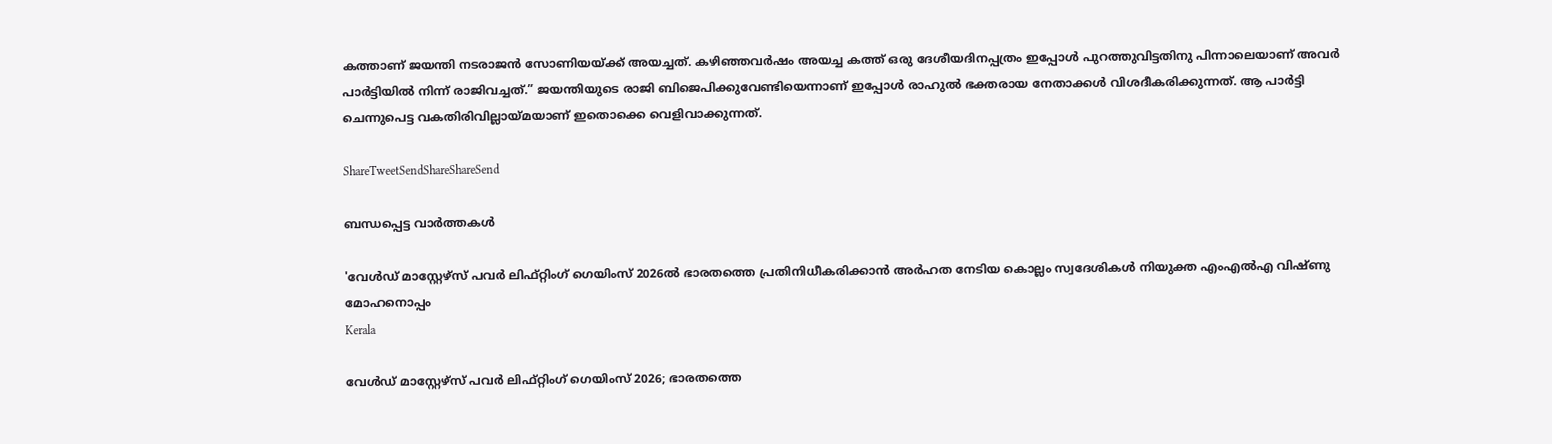കത്താണ് ജയന്തി നടരാജന്‍ സോണിയയ്‌ക്ക് അയച്ചത്. കഴിഞ്ഞവര്‍ഷം അയച്ച കത്ത് ഒരു ദേശീയദിനപ്പത്രം ഇപ്പോള്‍ പുറത്തുവിട്ടതിനു പിന്നാലെയാണ് അവര്‍ പാര്‍ട്ടിയില്‍ നിന്ന് രാജിവച്ചത്.” ജയന്തിയുടെ രാജി ബിജെപിക്കുവേണ്ടിയെന്നാണ് ഇപ്പോള്‍ രാഹുല്‍ ഭക്തരായ നേതാക്കള്‍ വിശദീകരിക്കുന്നത്. ആ പാര്‍ട്ടി ചെന്നുപെട്ട വകതിരിവില്ലായ്‌മയാണ് ഇതൊക്കെ വെളിവാക്കുന്നത്.

ShareTweetSendShareShareSend

ബന്ധപ്പെട്ട വാര്‍ത്തകള്‍

'വേള്‍ഡ് മാസ്റ്റേഴ്‌സ് പവര്‍ ലിഫ്റ്റിംഗ് ഗെയിംസ് 2026ല്‍ ഭാരതത്തെ പ്രതിനിധീകരിക്കാന്‍ അര്‍ഹത നേടിയ കൊല്ലം സ്വദേശികള്‍ നിയുക്ത എംഎല്‍എ വിഷ്ണു മോഹനൊപ്പം
Kerala

വേള്‍ഡ് മാസ്റ്റേഴ്‌സ് പവര്‍ ലിഫ്റ്റിംഗ് ഗെയിംസ് 2026; ഭാരതത്തെ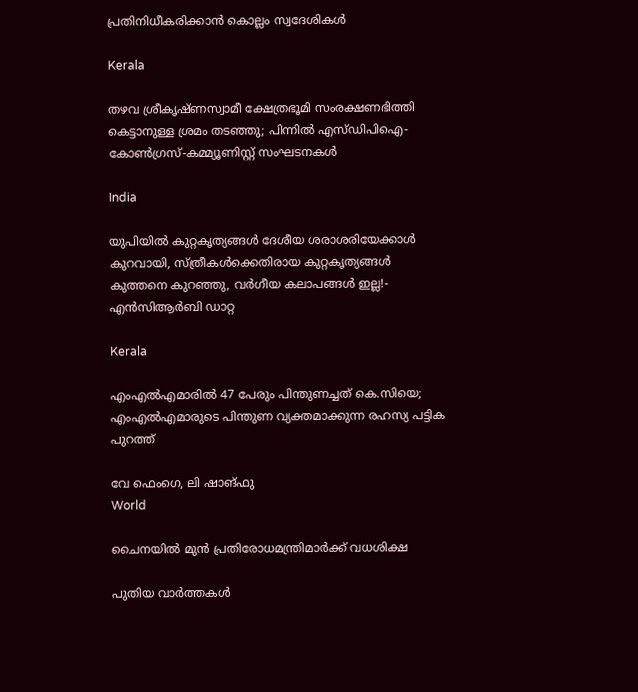പ്രതിനിധീകരിക്കാന്‍ കൊല്ലം സ്വദേശികള്‍

Kerala

തഴവ ശ്രീകൃഷ്ണസ്വാമീ ക്ഷേത്രഭൂമി സംരക്ഷണഭിത്തി കെട്ടാനുള്ള ശ്രമം തടഞ്ഞു; പിന്നില്‍ എസ്ഡിപിഐ-കോണ്‍ഗ്രസ്-കമ്മ്യൂണിസ്റ്റ് സംഘടനകള്‍

India

യു‌പിയിൽ കുറ്റകൃത്യങ്ങൾ ദേശീയ ശരാശരിയേക്കാൾ കുറവായി, സ്ത്രീകൾക്കെതിരായ കുറ്റകൃത്യങ്ങൾ കുത്തനെ കുറഞ്ഞു, വർഗീയ കലാപങ്ങൾ ഇല്ല!- എൻ‌സി‌ആർ‌ബി ഡാറ്റ

Kerala

എംഎൽഎമാരിൽ 47 പേരും പിന്തുണച്ചത് കെ.സിയെ; എംഎൽഎമാരുടെ പിന്തുണ വ്യക്തമാക്കുന്ന രഹസ്യ പട്ടിക പുറത്ത്

വേ ഫെംഗെ, ലി ഷാങ്ഫു
World

ചൈനയില്‍ മുന്‍ പ്രതിരോധമന്ത്രിമാര്‍ക്ക് വധശിക്ഷ

പുതിയ വാര്‍ത്തകള്‍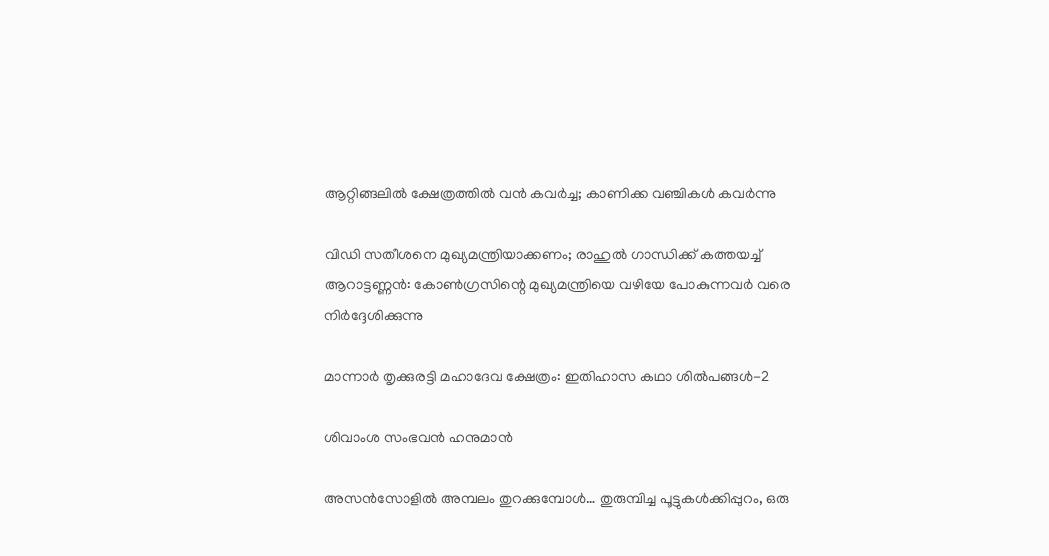ആറ്റിങ്ങലിൽ ക്ഷേത്രത്തിൽ വൻ കവർച്ച; കാണിക്ക വഞ്ചികൾ കവർന്നു

വിഡി സതീശനെ മുഖ്യമന്ത്രിയാക്കണം; രാഹുല്‍ ഗാന്ധിക്ക് കത്തയച്ച് ആറാട്ടണ്ണന്‍: കോൺഗ്രസിന്റെ മുഖ്യമന്ത്രിയെ വഴിയേ പോകുന്നവർ വരെ നിർദ്ദേശിക്കുന്നു

മാന്നാര്‍ തൃക്കുരട്ടി മഹാദേവ ക്ഷേത്രം: ഇതിഹാസ കഥാ ശില്‍പങ്ങള്‍-2

ശിവാംശ സംഭവന്‍ ഹനുമാന്‍

അസന്‍സോളില്‍ അമ്പലം തുറക്കുമ്പോള്‍… തുരുമ്പിച്ച പൂട്ടുകള്‍ക്കിപ്പുറം, ഒരു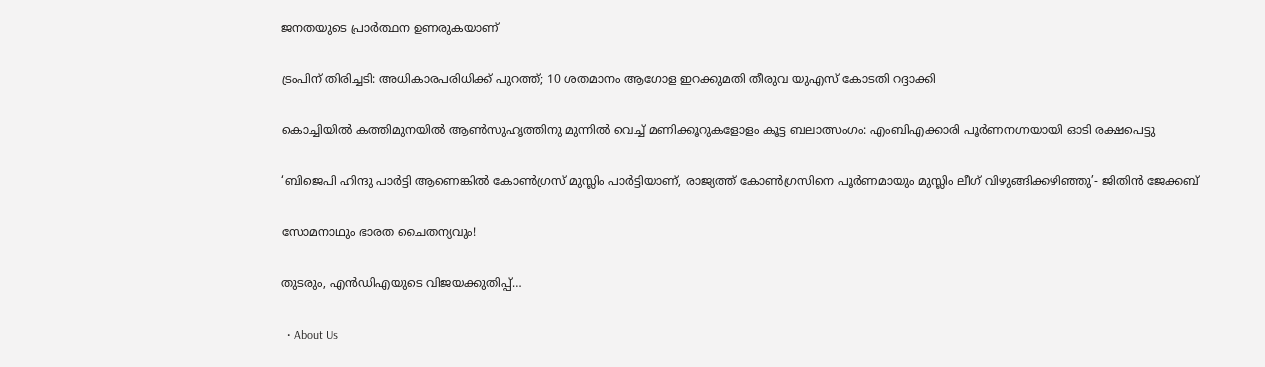ജനതയുടെ പ്രാര്‍ത്ഥന ഉണരുകയാണ്

ട്രംപിന് തിരിച്ചടി: അധികാരപരിധിക്ക് പുറത്ത്; 10 ശതമാനം ആഗോള ഇറക്കുമതി തീരുവ യുഎസ് കോടതി റദ്ദാക്കി

കൊച്ചിയിൽ കത്തിമുനയിൽ ആൺസുഹൃത്തിനു മുന്നിൽ വെച്ച് മണിക്കൂറുകളോളം കൂട്ട ബലാത്സംഗം: എംബിഎക്കാരി പൂർണനഗ്നയായി ഓടി രക്ഷപെട്ടു

‘ബിജെപി ഹിന്ദു പാർട്ടി ആണെങ്കിൽ കോൺഗ്രസ്‌ മുസ്ലിം പാർട്ടിയാണ്, രാജ്യത്ത് കോൺഗ്രസിനെ പൂർണമായും മുസ്ലിം ലീഗ് വിഴുങ്ങിക്കഴിഞ്ഞു’- ജിതിൻ ജേക്കബ്

സോമനാഥും ഭാരത ചൈതന്യവും!

തുടരും, എന്‍ഡിഎയുടെ വിജയക്കുതിപ്പ്…

  • About Us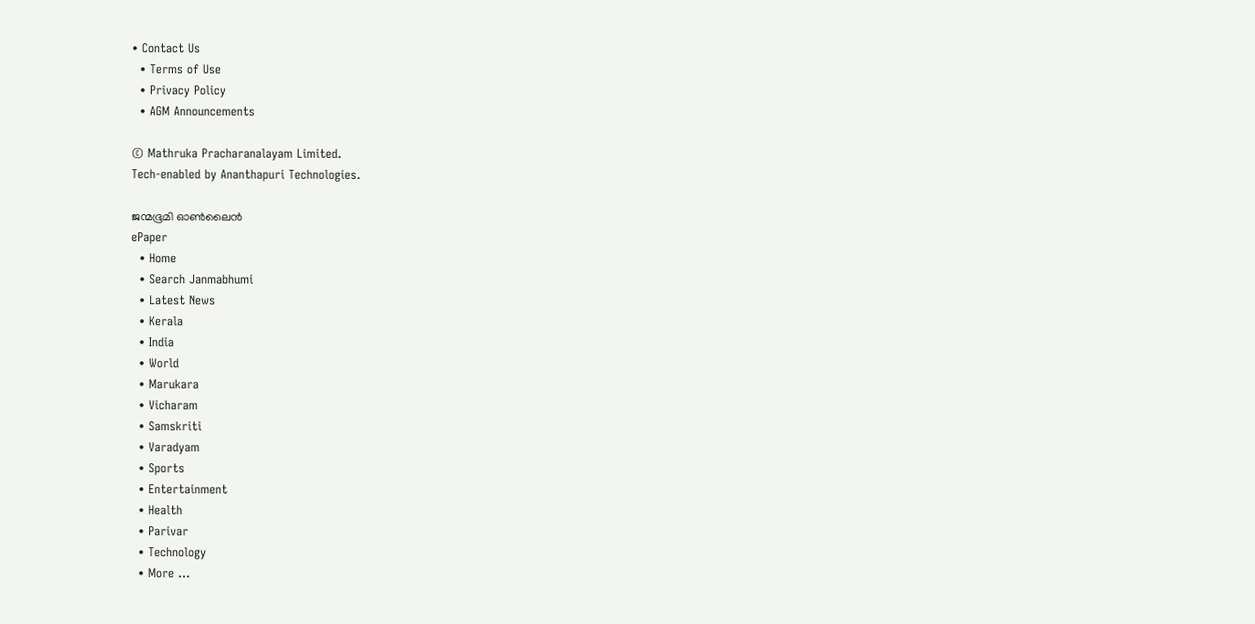• Contact Us
  • Terms of Use
  • Privacy Policy
  • AGM Announcements

© Mathruka Pracharanalayam Limited.
Tech-enabled by Ananthapuri Technologies.

ജന്മഭൂമി ഓണ്‍ലൈന്‍
ePaper
  • Home
  • Search Janmabhumi
  • Latest News
  • Kerala
  • India
  • World
  • Marukara
  • Vicharam
  • Samskriti
  • Varadyam
  • Sports
  • Entertainment
  • Health
  • Parivar
  • Technology
  • More …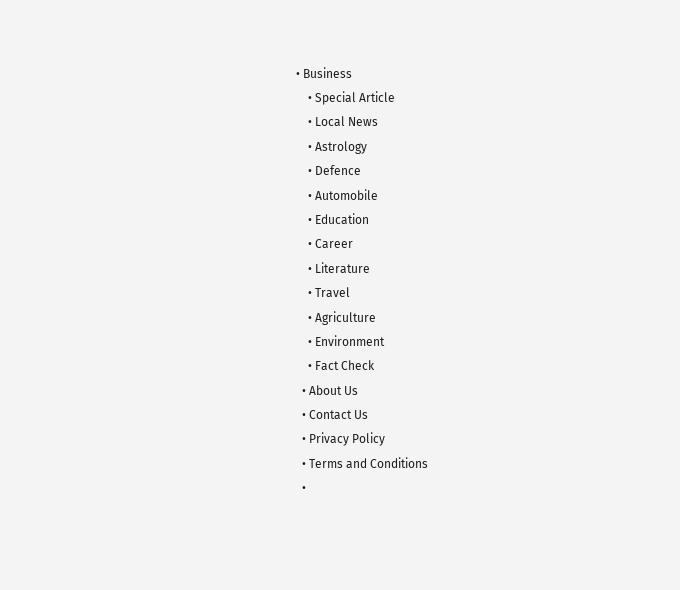• Business
    • Special Article
    • Local News
    • Astrology
    • Defence
    • Automobile
    • Education
    • Career
    • Literature
    • Travel
    • Agriculture
    • Environment
    • Fact Check
  • About Us
  • Contact Us
  • Privacy Policy
  • Terms and Conditions
  •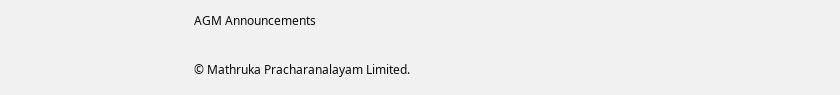AGM Announcements

© Mathruka Pracharanalayam Limited.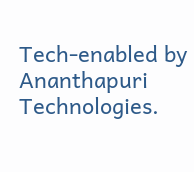Tech-enabled by Ananthapuri Technologies.